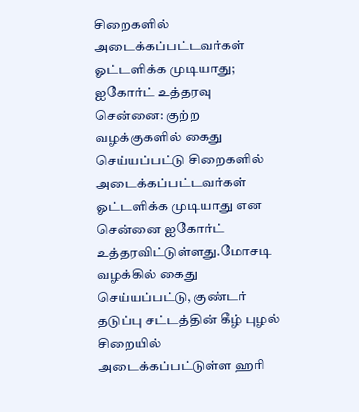சிறைகளில் அடைக்கப்பட்டவர்கள் ஓட்டளிக்க முடியாது; ஐகோர்ட் உத்தரவு
சென்னை: குற்ற வழக்குகளில் கைது செய்யப்பட்டு சிறைகளில் அடைக்கப்பட்டவர்கள் ஓட்டளிக்க முடியாது என சென்னை ஐகோர்ட் உத்தரவிட்டுள்ளது.மோசடி வழக்கில் கைது செய்யப்பட்டு, குண்டர் தடுப்பு சட்டத்தின் கீழ் புழல் சிறையில் அடைக்கப்பட்டுள்ள ஹரி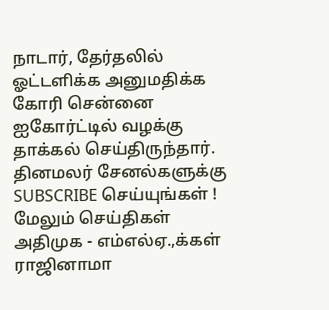நாடார், தேர்தலில் ஓட்டளிக்க அனுமதிக்க கோரி சென்னை ஐகோர்ட்டில் வழக்கு தாக்கல் செய்திருந்தார்.
தினமலர் சேனல்களுக்கு SUBSCRIBE செய்யுங்கள் !
மேலும் செய்திகள்
அதிமுக - எம்எல்ஏ.,க்கள் ராஜினாமா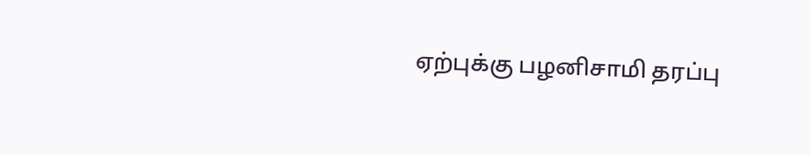ஏற்புக்கு பழனிசாமி தரப்பு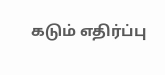கடும் எதிர்ப்பு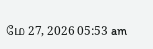மே 27, 2026 05:53 am